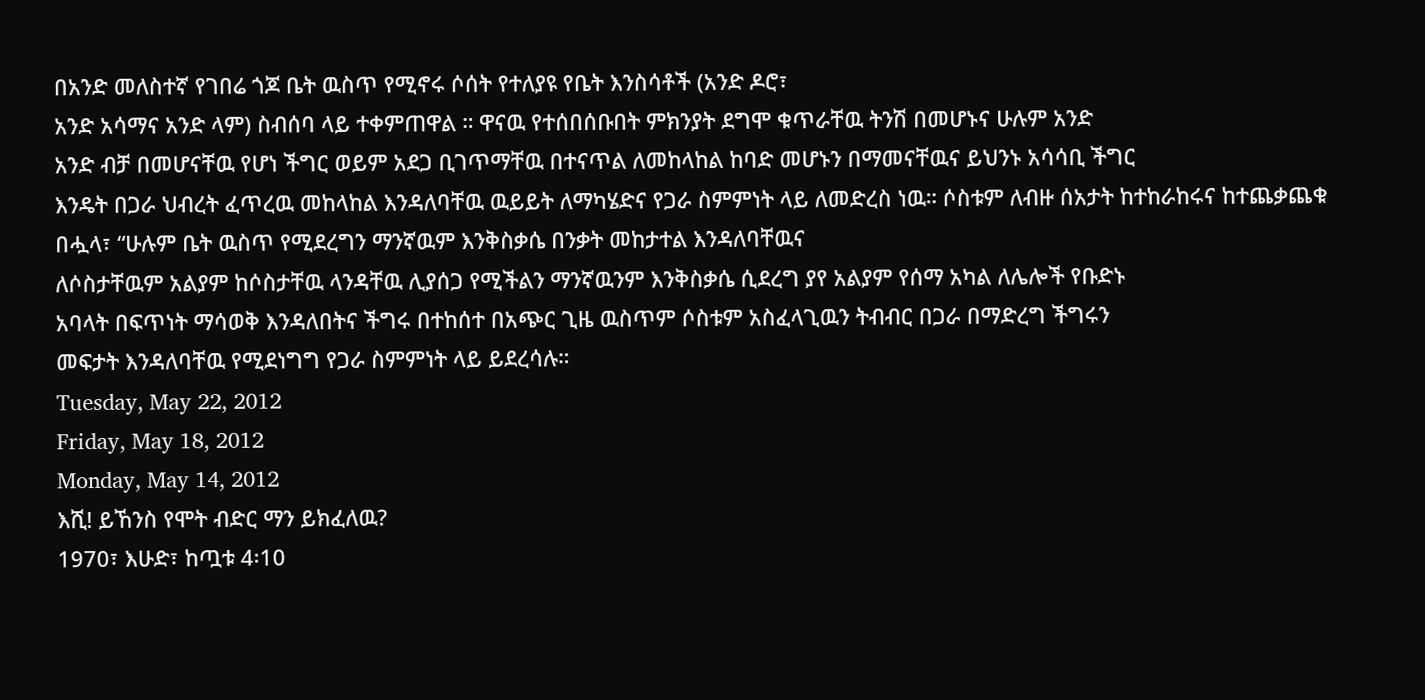በአንድ መለስተኛ የገበሬ ጎጆ ቤት ዉስጥ የሚኖሩ ሶሰት የተለያዩ የቤት እንስሳቶች (አንድ ዶሮ፣
አንድ አሳማና አንድ ላም) ስብሰባ ላይ ተቀምጠዋል ። ዋናዉ የተሰበሰቡበት ምክንያት ደግሞ ቁጥራቸዉ ትንሽ በመሆኑና ሁሉም አንድ
አንድ ብቻ በመሆናቸዉ የሆነ ችግር ወይም አደጋ ቢገጥማቸዉ በተናጥል ለመከላከል ከባድ መሆኑን በማመናቸዉና ይህንኑ አሳሳቢ ችግር
እንዴት በጋራ ህብረት ፈጥረዉ መከላከል እንዳለባቸዉ ዉይይት ለማካሄድና የጋራ ስምምነት ላይ ለመድረስ ነዉ። ሶስቱም ለብዙ ሰአታት ከተከራከሩና ከተጨቃጨቁ በሗላ፣ “ሁሉም ቤት ዉስጥ የሚደረግን ማንኛዉም እንቅስቃሴ በንቃት መከታተል እንዳለባቸዉና
ለሶስታቸዉም አልያም ከሶስታቸዉ ላንዳቸዉ ሊያሰጋ የሚችልን ማንኛዉንም እንቅስቃሴ ሲደረግ ያየ አልያም የሰማ አካል ለሌሎች የቡድኑ
አባላት በፍጥነት ማሳወቅ እንዳለበትና ችግሩ በተከሰተ በአጭር ጊዜ ዉስጥም ሶስቱም አስፈላጊዉን ትብብር በጋራ በማድረግ ችግሩን
መፍታት እንዳለባቸዉ የሚደነግግ የጋራ ስምምነት ላይ ይደረሳሉ።
Tuesday, May 22, 2012
Friday, May 18, 2012
Monday, May 14, 2012
እሺ! ይኸንስ የሞት ብድር ማን ይክፈለዉ?
1970፣ እሁድ፣ ከጧቱ 4፡10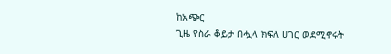ከአጭር
ጊዜ የስራ ቆይታ በሗላ ክፍለ ሀገር ወደሚኖሩት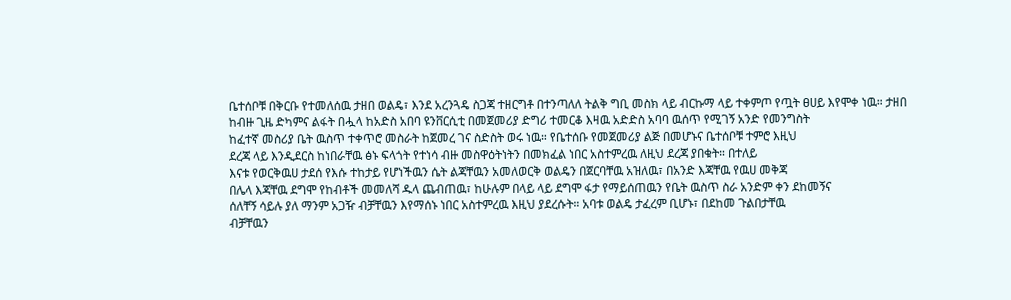ቤተሰቦቹ በቅርቡ የተመለሰዉ ታዘበ ወልዴ፣ እንደ አረንጓዴ ስጋጃ ተዘርግቶ በተንጣለለ ትልቅ ግቢ መስክ ላይ ብርኩማ ላይ ተቀምጦ የጧት ፀሀይ እየሞቀ ነዉ። ታዘበ
ከብዙ ጊዜ ድካምና ልፋት በሗላ ከአድስ አበባ ዩንቨርሲቲ በመጀመሪያ ድግሪ ተመርቆ እዛዉ አድድስ አባባ ዉሰጥ የሚገኝ አንድ የመንግስት
ከፈተኛ መስሪያ ቤት ዉስጥ ተቀጥሮ መስራት ከጀመረ ገና ስድስት ወሩ ነዉ። የቤተሰቡ የመጀመሪያ ልጅ በመሆኑና ቤተሰቦቹ ተምሮ እዚህ
ደረጃ ላይ እንዲደርስ ከነበራቸዉ ፅኑ ፍላጎት የተነሳ ብዙ መስዋዕትነትን በመክፈል ነበር አስተምረዉ ለዚህ ደረጃ ያበቁት። በተለይ
እናቱ የወርቅዉሀ ታደሰ የእሱ ተከታይ የሆነችዉን ሴት ልጃቸዉን አመለወርቅ ወልዴን በጀርባቸዉ አዝለዉ፣ በአንድ እጃቸዉ የዉሀ መቅጃ
በሌላ እጃቸዉ ደግሞ የከብቶች መመለሻ ዱላ ጨብጠዉ፣ ከሁሉም በላይ ላይ ደግሞ ፋታ የማይሰጠዉን የቤት ዉስጥ ስራ አንድም ቀን ደከመኝና
ሰለቸኝ ሳይሉ ያለ ማንም አጋዥ ብቻቸዉን እየማሰኑ ነበር አስተምረዉ እዚህ ያደረሱት። አባቱ ወልዴ ታፈረም ቢሆኑ፣ በደከመ ጉልበታቸዉ
ብቻቸዉን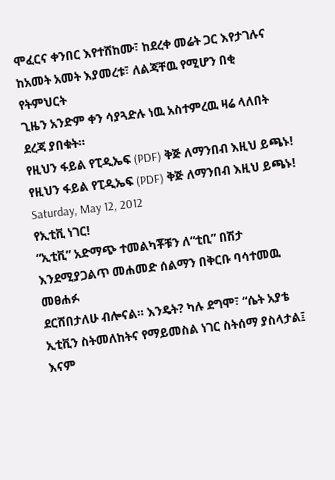ሞፈርና ቀንበር እየተሸከሙ፣ ከደረቀ መሬት ጋር እየታገሉና ከአመት አመት እያመረቱ፣ ለልጃቸዉ የሚሆን በቂ የትምህርት
ጊዜን አንድም ቀን ሳያጓድሉ ነዉ አስተምረዉ ዛሬ ላለበት ደረጃ ያበቁት።
የዚህን ፋይል የፒዲኤፍ (PDF) ቅጅ ለማንበብ እዚህ ይጫኑ!
የዚህን ፋይል የፒዲኤፍ (PDF) ቅጅ ለማንበብ እዚህ ይጫኑ!
Saturday, May 12, 2012
የኢቲቪ ነገር!
“ኢቲቪ” አድማጭ ተመልካቾቹን ለ“ቲቢ” በሽታ እንደሚያጋልጥ መሐመድ ሰልማን በቅርቡ ባሳተመዉ መፀሐፉ
ደርሸበታለሁ ብሎናል። እንዴት? ካሉ ደግሞ፣ “ሴት አያቴ ኢቲቪን ስትመለከትና የማይመስል ነገር ስትሰማ ያስላታል፤ እናም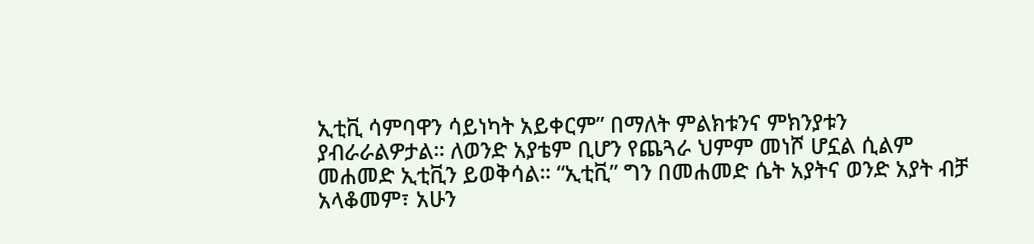ኢቲቪ ሳምባዋን ሳይነካት አይቀርም” በማለት ምልክቱንና ምክንያቱን
ያብራራልዎታል። ለወንድ አያቴም ቢሆን የጨጓራ ህምም መነሾ ሆኗል ሲልም መሐመድ ኢቲቪን ይወቅሳል። “ኢቲቪ” ግን በመሐመድ ሴት አያትና ወንድ አያት ብቻ አላቆመም፣ አሁን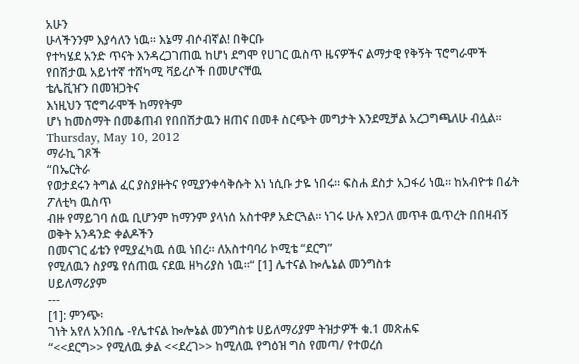አሁን
ሁላችንንም እያሳለን ነዉ። እኔማ ብሶብኛል! በቅርቡ
የተካሄደ አንድ ጥናት እንዳረጋገጠዉ ከሆነ ደግሞ የሀገር ዉስጥ ዜናዎችና ልማታዊ የቅኝት ፕሮግራሞች የበሽታዉ አይነተኛ ተሸካሚ ቫይረሶች በመሆናቸዉ
ቴሌቪዠን በመዝጋትና
እነዚህን ፕሮግራሞች ከማየትም
ሆነ ከመስማት በመቆጠብ የበበሽታዉን ዘጠና በመቶ ስርጭት መግታት እንደሚቻል አረጋግጫለሁ ብሏል።
Thursday, May 10, 2012
ማራኪ ገጾች
“በኤርትራ
የወታደሩን ትግል ፈር ያስያዙትና የሚያንቀሳቅሱት እነ ነሲቡ ታዬ ነበሩ። ፍስሐ ደስታ አጋፋሪ ነዉ። ከአብዮቱ በፊት ፖለቲካ ዉስጥ
ብዙ የማይገባ ሰዉ ቢሆንም ከማንም ያላነሰ አስተዋፆ አድርጓል። ነገሩ ሁሉ እየጋለ መጥቶ ዉጥረት በበዛብኝ ወቅት አንዳንድ ቀልዶችን
በመናገር ፊቴን የሚያፈካዉ ሰዉ ነበረ። ለአስተባባሪ ኮሚቴ “ደርግ”
የሚለዉን ስያሜ የሰጠዉ ናደዉ ዘካሪያስ ነዉ።“ [1] ሌተናል ኰሌኔል መንግስቱ
ሀይለማሪያም
---
[1]: ምንጭ፡
ገነት አየለ አንበሴ -የሌተናል ኰሎኔል መንግስቱ ሀይለማሪያም ትዝታዎች ቁ.1 መጽሐፍ
“<<ደርግ>> የሚለዉ ቃል <<ደረገ>> ከሚለዉ የግዕዝ ግስ የመጣ/ የተወረሰ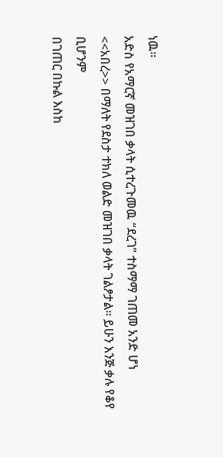ነዉ።
አድስ የአማርኛ መዝገበ ቃላት ሲተረጉመዉ “ደረገ” ተስማማ ገጠመ አንድ ሆነ
<<አበረ>> በማለት የደስታ ተክለ ወልድ መዝገበ ቃላት ገልፆታል። ይሁን እንጅ ቃሉ የቆየ ቢሆንም
በገጠር በኩል እስከ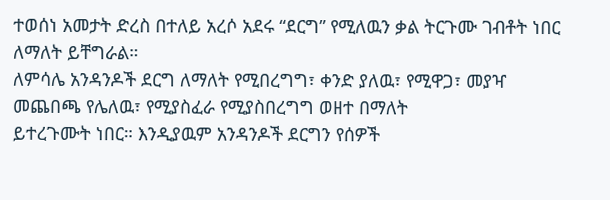ተወሰነ አመታት ድረስ በተለይ አረሶ አደሩ “ደርግ” የሚለዉን ቃል ትርጉሙ ገብቶት ነበር ለማለት ይቸግራል።
ለምሳሌ አንዳንዶች ደርግ ለማለት የሚበረግግ፣ ቀንድ ያለዉ፣ የሚዋጋ፣ መያዣ መጨበጫ የሌለዉ፣ የሚያስፈራ የሚያስበረግግ ወዘተ በማለት
ይተረጉሙት ነበር። እንዲያዉም አንዳንዶች ደርግን የሰዎች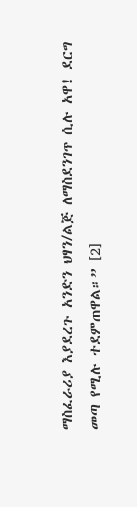ማስፈራሪያ እያደረጉ አንድን ህፃን/ልጅ ለማስደንገጥ ሲሉ አዋ! ደርግ
መጣ የሚሉ ተደምጠዋል።” [2]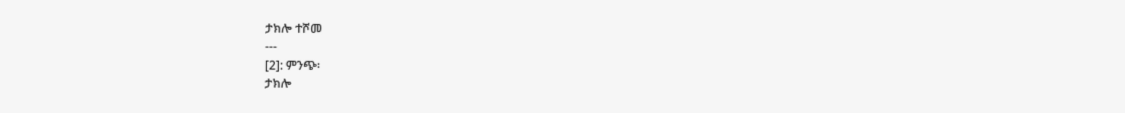ታክሎ ተሾመ
---
[2]: ምንጭ፡
ታክሎ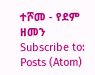ተሾመ - የደም ዘመን
Subscribe to:
Posts (Atom)